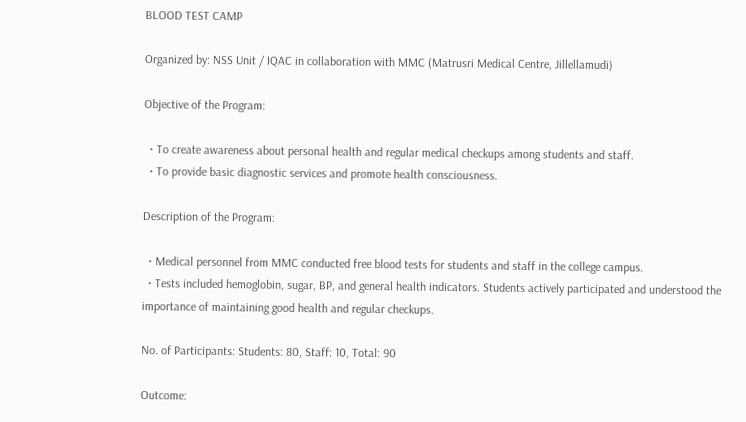BLOOD TEST CAMP

Organized by: NSS Unit / IQAC in collaboration with MMC (Matrusri Medical Centre, Jillellamudi)

Objective of the Program:

  • To create awareness about personal health and regular medical checkups among students and staff.
  • To provide basic diagnostic services and promote health consciousness.

Description of the Program:

  • Medical personnel from MMC conducted free blood tests for students and staff in the college campus.
  • Tests included hemoglobin, sugar, BP, and general health indicators. Students actively participated and understood the importance of maintaining good health and regular checkups.

No. of Participants: Students: 80, Staff: 10, Total: 90

Outcome: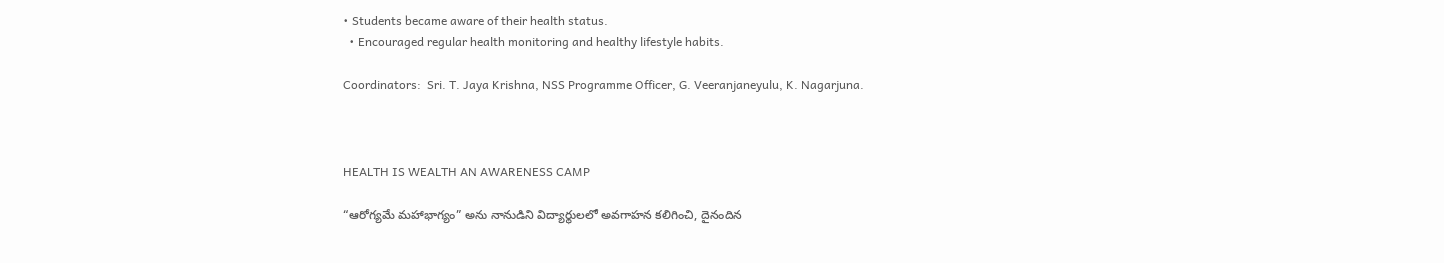• Students became aware of their health status.
  • Encouraged regular health monitoring and healthy lifestyle habits.

Coordinators:  Sri. T. Jaya Krishna, NSS Programme Officer, G. Veeranjaneyulu, K. Nagarjuna.



HEALTH IS WEALTH AN AWARENESS CAMP

“ఆరోగ్యమే మహాభాగ్యం” అను నానుడిని విద్యార్థులలో అవగాహన కలిగించి, దైనందిన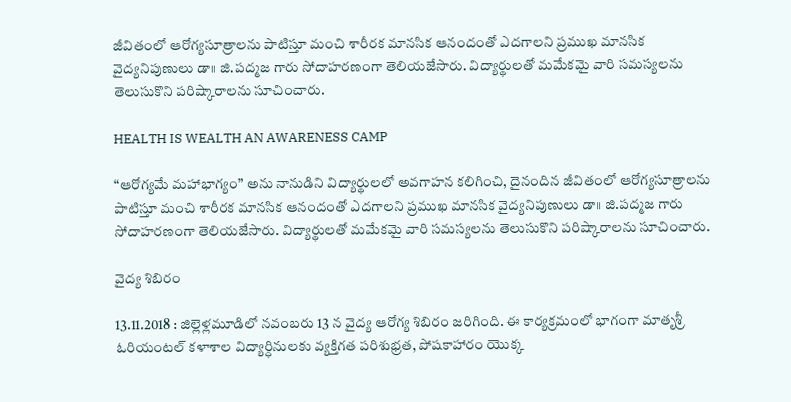జీవితంలో ఆరోగ్యసూత్రాలను పాటిస్తూ మంచి శారీరక మానసిక ఆనందంతో ఎదగాలని ప్రముఖ మానసిక వైద్యనిపుణులు డా॥ జి.పద్మజ గారు సోదాహరణంగా తెలియజేసారు. విద్యార్థులతో మమేకమై వారి సమస్యలను తెలుసుకొని పరిష్కారాలను సూచించారు.

HEALTH IS WEALTH AN AWARENESS CAMP

“ఆరోగ్యమే మహాభాగ్యం” అను నానుడిని విద్యార్థులలో అవగాహన కలిగించి, దైనందిన జీవితంలో ఆరోగ్యసూత్రాలను పాటిస్తూ మంచి శారీరక మానసిక ఆనందంతో ఎదగాలని ప్రముఖ మానసిక వైద్యనిపుణులు డా॥ జి.పద్మజ గారు సోదాహరణంగా తెలియజేసారు. విద్యార్థులతో మమేకమై వారి సమస్యలను తెలుసుకొని పరిష్కారాలను సూచించారు.

వైద్య శిబిరం

13.11.2018 : జిల్లెళ్లమూడిలో నవంబరు 13 న వైద్య ఆరోగ్య శిబిరం జరిగింది. ఈ కార్యక్రమంలో భాగంగా మాతృశ్రీ ఓరియంటల్ కళాశాల విద్యార్ధినులకు వ్యక్తిగత పరిశుభ్రత, పోషకాహారం యొక్క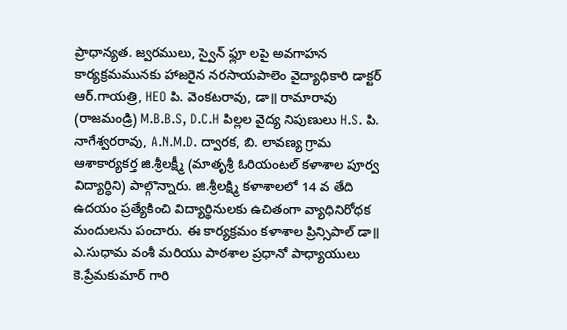ప్రాధాన్యత. జ్వరములు, స్వైన్ ఫ్లూ లపై అవగాహన కార్యక్రమమునకు హాజరైన నరసాయపాలెం వైద్యాధికారి డాక్టర్ ఆర్.గాయత్రి, HEO పి. వెంకటరావు, డా॥ రామారావు (రాజమండ్రి) M.B.B.S, D.C.H పిల్లల వైద్య నిపుణులు H.S. పి. నాగేశ్వరరావు, A.N.M.D. ద్వారక, బి. లావణ్య గ్రామ ఆశాకార్యకర్త జి.శ్రీలక్ష్మీ (మాతృశ్రీ ఓరియంటల్ కళాశాల పూర్వ విద్యార్ధిని) పాల్గొన్నారు. జి.శ్రీలక్ష్మి కళాశాలలో 14 వ తేది ఉదయం ప్రత్యేకించి విద్యార్థినులకు ఉచితంగా వ్యాధినిరోధక మందులను పంచారు. ఈ కార్యక్రమం కళాశాల ప్రిన్సిపాల్ డా॥ ఎ.సుధామ వంశీ మరియు పాఠశాల ప్రధానో పాధ్యాయులు కె.ప్రేమకుమార్ గారి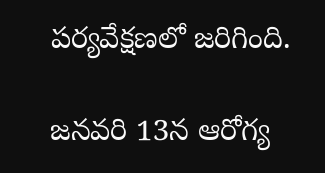పర్యవేక్షణలో జరిగింది.

జనవరి 13న ఆరోగ్య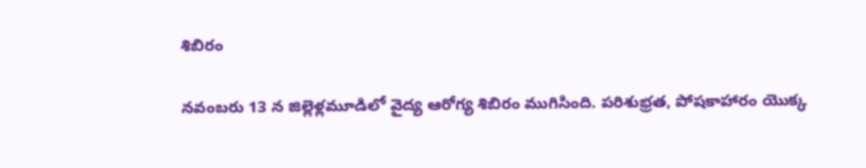శిబిరం

నవంబరు 13 న జిల్లెళ్లమూడిలో వైద్య ఆరోగ్య శిబిరం ముగిసింది. పరిశుభ్రత, పోషకాహారం యొక్క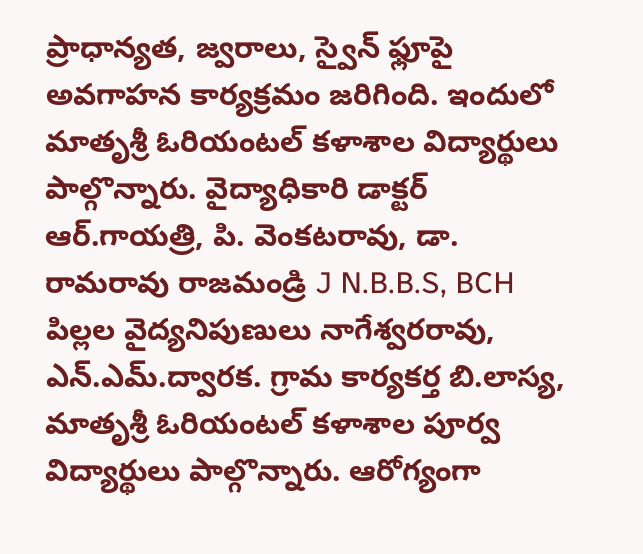ప్రాధాన్యత, జ్వరాలు, స్వైన్ ఫ్లూపై అవగాహన కార్యక్రమం జరిగింది. ఇందులో మాతృశ్రీ ఓరియంటల్ కళాశాల విద్యార్థులు పాల్గొన్నారు. వైద్యాధికారి డాక్టర్ ఆర్.గాయత్రి, పి. వెంకటరావు, డా. రామరావు రాజమండ్రి J N.B.B.S, BCH పిల్లల వైద్యనిపుణులు నాగేశ్వరరావు, ఎన్.ఎమ్.ద్వారక. గ్రామ కార్యకర్త బి.లాస్య, మాతృశ్రీ ఓరియంటల్ కళాశాల పూర్వ విద్యార్థులు పాల్గొన్నారు. ఆరోగ్యంగా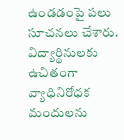ఉండడంపై పలు సూచనలు చేశారు. విద్యార్థినులకు ఉచితంగా వ్యాధినిరోధక మందులను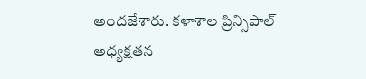అందజేశారు. కళాశాల ప్రిన్సిపాల్ అధ్యక్షతన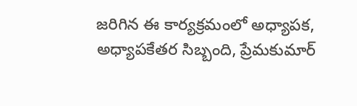జరిగిన ఈ కార్యక్రమంలో అధ్యాపక, అధ్యాపకేతర సిబ్బంది, ప్రేమకుమార్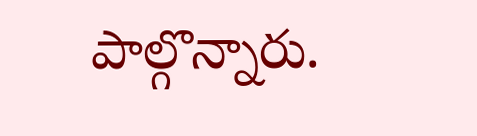పాల్గొన్నారు.